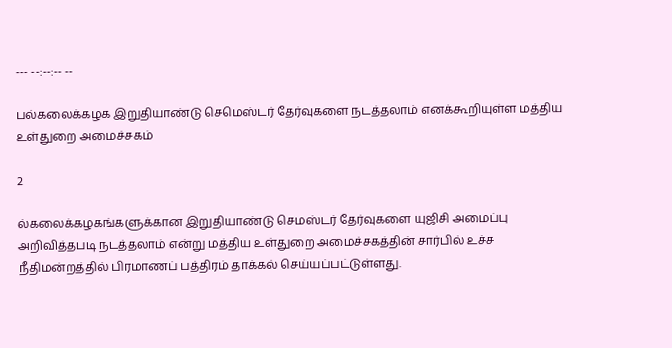--- --:--:-- --

பல்கலைக்கழக இறுதியாண்டு செமெஸ்டர் தேர்வுகளை நடத்தலாம் எனக்கூறியுள்ள மத்திய உள்துறை அமைச்சகம்

2

ல்கலைக்கழகங்களுக்கான இறுதியாண்டு செமஸ்டர் தேர்வுகளை யுஜிசி அமைப்பு அறிவித்தபடி நடத்தலாம் என்று மத்திய உள்துறை அமைச்சகத்தின் சார்பில் உச்ச நீதிமன்றத்தில் பிரமாணப் பத்திரம் தாக்கல் செய்யப்பட்டுள்ளது.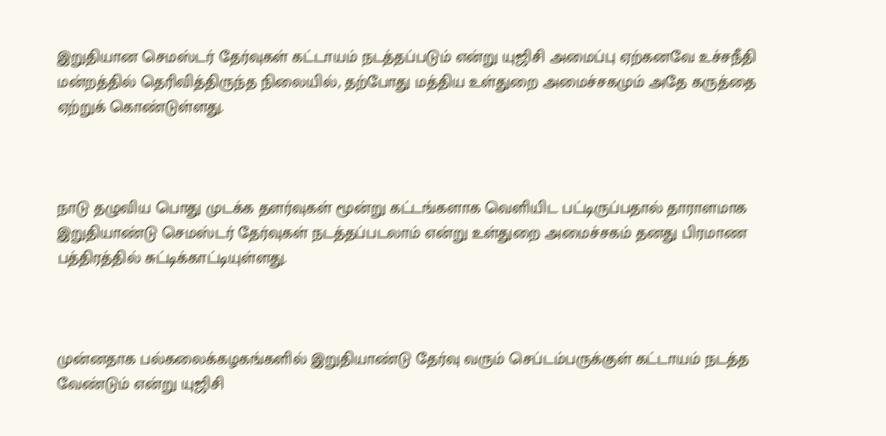இறுதியான செமஸ்டர் தேர்வுகள் கட்டாயம் நடத்தப்படும் என்று யுஜிசி அமைப்பு ஏற்கனவே உச்சநீதி மன்றத்தில் தெரிவித்திருந்த நிலையில், தற்போது மத்திய உள்துறை அமைச்சகமும் அதே கருத்தை ஏற்றுக் கொண்டுள்ளது.



நாடு தழுவிய பொது முடக்க தளர்வுகள் மூன்று கட்டங்களாக வெளியிட பட்டிருப்பதால் தாராளமாக இறுதியாண்டு செமஸ்டர் தேர்வுகள் நடத்தப்படலாம் என்று உள்துறை அமைச்சகம் தனது பிரமாண பத்திரத்தில் சுட்டிக்காட்டியுள்ளது.



முன்னதாக பல்கலைக்கழகங்களில் இறுதியாண்டு தேர்வு வரும் செப்டம்பருக்குள் கட்டாயம் நடத்த வேண்டும் என்று யுஜிசி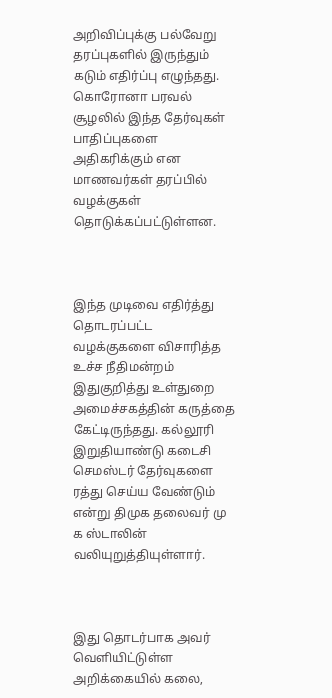அறிவிப்புக்கு பல்வேறு தரப்புகளில் இருந்தும் கடும் எதிர்ப்பு எழுந்தது. கொரோனா பரவல் சூழலில் இந்த தேர்வுகள் பாதிப்புகளை அதிகரிக்கும் என மாணவர்கள் தரப்பில் வழக்குகள் தொடுக்கப்பட்டுள்ளன.



இந்த முடிவை எதிர்த்து தொடரப்பட்ட வழக்குகளை விசாரித்த உச்ச நீதிமன்றம் இதுகுறித்து உள்துறை அமைச்சகத்தின் கருத்தை கேட்டிருந்தது. கல்லூரி இறுதியாண்டு கடைசி செமஸ்டர் தேர்வுகளை ரத்து செய்ய வேண்டும் என்று திமுக தலைவர் மு க ஸ்டாலின் வலியுறுத்தியுள்ளார்.



இது தொடர்பாக அவர் வெளியிட்டுள்ள அறிக்கையில் கலை,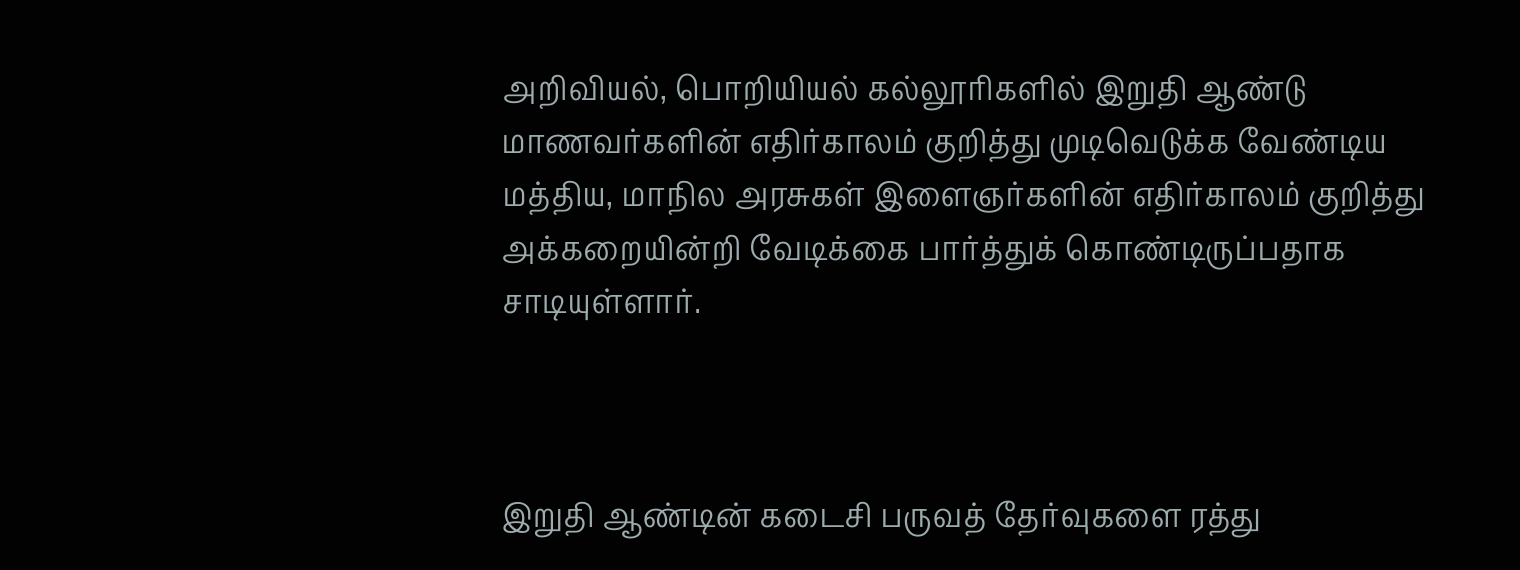அறிவியல், பொறியியல் கல்லூரிகளில் இறுதி ஆண்டு மாணவர்களின் எதிர்காலம் குறித்து முடிவெடுக்க வேண்டிய மத்திய, மாநில அரசுகள் இளைஞர்களின் எதிர்காலம் குறித்து அக்கறையின்றி வேடிக்கை பார்த்துக் கொண்டிருப்பதாக சாடியுள்ளார்.



இறுதி ஆண்டின் கடைசி பருவத் தேர்வுகளை ரத்து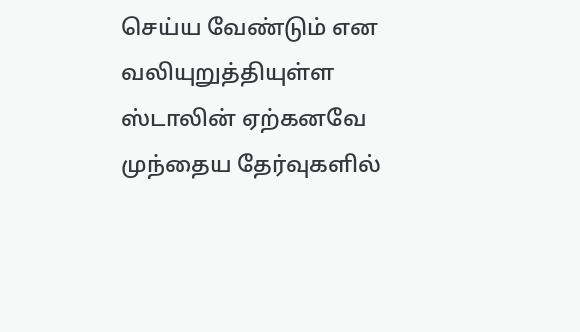செய்ய வேண்டும் என வலியுறுத்தியுள்ள ஸ்டாலின் ஏற்கனவே முந்தைய தேர்வுகளில்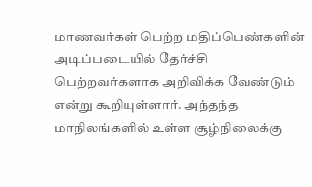மாணவர்கள் பெற்ற மதிப்பெண்களின் அடிப்படையில் தேர்ச்சி பெற்றவர்களாக அறிவிக்க வேண்டும் என்று கூறியுள்ளார். அந்தந்த மாநிலங்களில் உள்ள சூழ்நிலைக்கு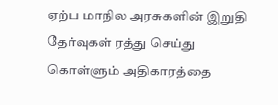ஏற்ப மாநில அரசுகளின் இறுதி தேர்வுகள் ரத்து செய்து கொள்ளும் அதிகாரத்தை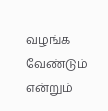வழங்க வேண்டும் என்றும்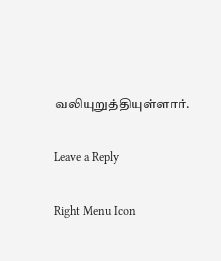வலியுறுத்தியுள்ளார்.

Leave a Reply

Right Menu Icon